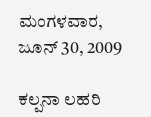ಮಂಗಳವಾರ, ಜೂನ್ 30, 2009

ಕಲ್ಪನಾ ಲಹರಿ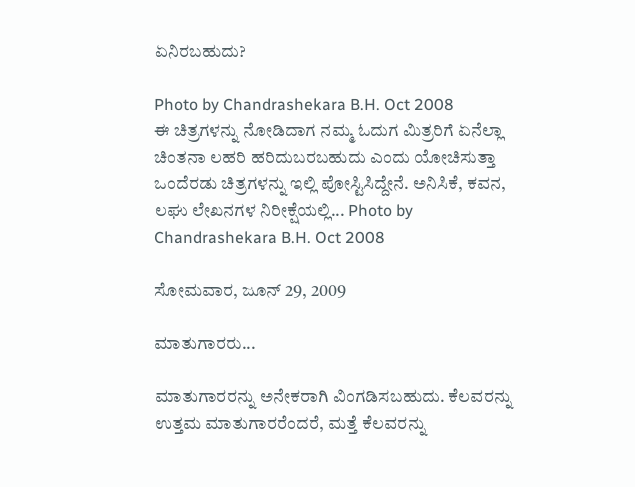ಏನಿರಬಹುದು?

Photo by Chandrashekara B.H. Oct 2008
ಈ ಚಿತ್ರಗಳನ್ನು ನೋಡಿದಾಗ ನಮ್ಮ ಓದುಗ ಮಿತ್ರರಿಗೆ ಏನೆಲ್ಲಾ ಚಿಂತನಾ ಲಹರಿ ಹರಿದುಬರಬಹುದು ಎಂದು ಯೋಚಿಸುತ್ತಾ ಒಂದೆರಡು ಚಿತ್ರಗಳನ್ನು ಇಲ್ಲಿ ಪೋಸ್ಟಿಸಿದ್ದೇನೆ. ಅನಿಸಿಕೆ, ಕವನ, ಲಘು ಲೇಖನಗಳ ನಿರೀಕ್ಷೆಯಲ್ಲಿ... Photo by Chandrashekara B.H. Oct 2008

ಸೋಮವಾರ, ಜೂನ್ 29, 2009

ಮಾತುಗಾರರು...

ಮಾತುಗಾರರನ್ನು ಅನೇಕರಾಗಿ ವಿಂಗಡಿಸಬಹುದು. ಕೆಲವರನ್ನು ಉತ್ತಮ ಮಾತುಗಾರರೆಂದರೆ, ಮತ್ತೆ ಕೆಲವರನ್ನು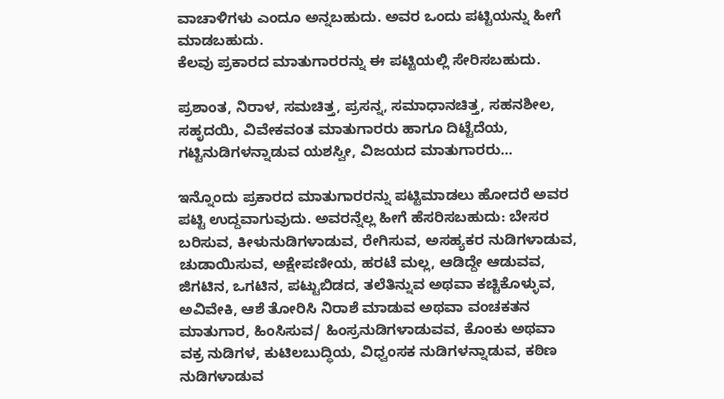ವಾಚಾಳಿಗಳು ಎಂದೂ ಅನ್ನಬಹುದು. ಅವರ ಒಂದು ಪಟ್ಟಿಯನ್ನು ಹೀಗೆ ಮಾಡಬಹುದು.
ಕೆಲವು ಪ್ರಕಾರದ ಮಾತುಗಾರರನ್ನು ಈ ಪಟ್ಟಿಯಲ್ಲಿ ಸೇರಿಸಬಹುದು.

ಪ್ರಶಾಂತ, ನಿರಾಳ, ಸಮಚಿತ್ತ, ಪ್ರಸನ್ನ, ಸಮಾಧಾನಚಿತ್ತ, ಸಹನಶೀಲ, ಸಹೃದಯಿ, ವಿವೇಕವಂತ ಮಾತುಗಾರರು ಹಾಗೂ ದಿಟ್ಟೆದೆಯ, ಗಟ್ಟಿನುಡಿಗಳನ್ನಾಡುವ ಯಶಸ್ವೀ, ವಿಜಯದ ಮಾತುಗಾರರು...

ಇನ್ನೊಂದು ಪ್ರಕಾರದ ಮಾತುಗಾರರನ್ನು ಪಟ್ಟಿಮಾಡಲು ಹೋದರೆ ಅವರ ಪಟ್ಟಿ ಉದ್ದವಾಗುವುದು. ಅವರನ್ನೆಲ್ಲ ಹೀಗೆ ಹೆಸರಿಸಬಹುದು: ಬೇಸರ ಬರಿಸುವ, ಕೀಳುನುಡಿಗಳಾಡುವ, ರೇಗಿಸುವ, ಅಸಹ್ಯಕರ ನುಡಿಗಳಾಡುವ, ಚುಡಾಯಿಸುವ, ಅಕ್ಷೇಪಣೀಯ, ಹರಟೆ ಮಲ್ಲ, ಆಡಿದ್ದೇ ಆಡುವವ, ಜಿಗಟಿನ, ಒಗಟಿನ, ಪಟ್ಟುಬಿಡದ, ತಲೆತಿನ್ನುವ ಅಥವಾ ಕಚ್ಚಿಕೊಳ್ಳುವ, ಅವಿವೇಕಿ, ಆಶೆ ತೋರಿಸಿ ನಿರಾಶೆ ಮಾಡುವ ಅಥವಾ ವಂಚಕತನ ಮಾತುಗಾರ, ಹಿಂಸಿಸುವ/ ಹಿಂಸ್ರನುಡಿಗಳಾಡುವವ, ಕೊಂಕು ಅಥವಾ ವಕ್ರ ನುಡಿಗಳ, ಕುಟಿಲಬುದ್ಧಿಯ, ವಿಧ್ವಂಸಕ ನುಡಿಗಳನ್ನಾಡುವ, ಕಠಿಣ ನುಡಿಗಳಾಡುವ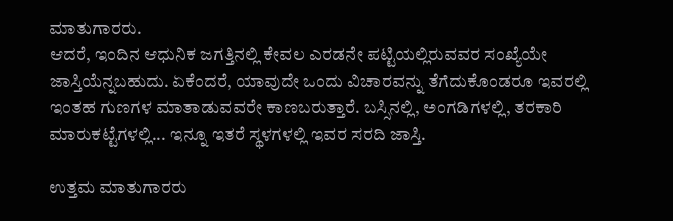ಮಾತುಗಾರರು.
ಆದರೆ, ಇಂದಿನ ಆಧುನಿಕ ಜಗತ್ತಿನಲ್ಲಿ ಕೇವಲ ಎರಡನೇ ಪಟ್ಟಿಯಲ್ಲಿರುವವರ ಸಂಖ್ಯೆಯೇ ಜಾಸ್ತಿಯೆನ್ನಬಹುದು. ಏಕೆಂದರೆ, ಯಾವುದೇ ಒಂದು ವಿಚಾರವನ್ನು ತೆಗೆದುಕೊಂಡರೂ ಇವರಲ್ಲಿ ಇಂತಹ ಗುಣಗಳ ಮಾತಾಡುವವರೇ ಕಾಣಬರುತ್ತಾರೆ. ಬಸ್ಸಿನಲ್ಲಿ, ಅಂಗಡಿಗಳಲ್ಲಿ, ತರಕಾರಿ ಮಾರುಕಟ್ಟೆಗಳಲ್ಲಿ... ಇನ್ನೂ ಇತರೆ ಸ್ಥಳಗಳಲ್ಲಿ ಇವರ ಸರದಿ ಜಾಸ್ತಿ.

ಉತ್ತಮ ಮಾತುಗಾರರು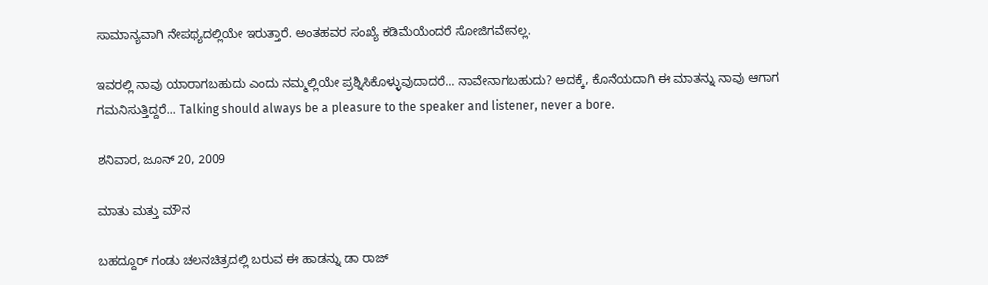ಸಾಮಾನ್ಯವಾಗಿ ನೇಪಥ್ಯದಲ್ಲಿಯೇ ಇರುತ್ತಾರೆ. ಅಂತಹವರ ಸಂಖ್ಯೆ ಕಡಿಮೆಯೆಂದರೆ ಸೋಜಿಗವೇನಲ್ಲ.

ಇವರಲ್ಲಿ ನಾವು ಯಾರಾಗಬಹುದು ಎಂದು ನಮ್ಮಲ್ಲಿಯೇ ಪ್ರಶ್ನಿಸಿಕೊಳ್ಳುವುದಾದರೆ... ನಾವೇನಾಗಬಹುದು? ಅದಕ್ಕೆ, ಕೊನೆಯದಾಗಿ ಈ ಮಾತನ್ನು ನಾವು ಆಗಾಗ ಗಮನಿಸುತ್ತಿದ್ದರೆ... Talking should always be a pleasure to the speaker and listener, never a bore.

ಶನಿವಾರ, ಜೂನ್ 20, 2009

ಮಾತು ಮತ್ತು ಮೌನ

ಬಹದ್ದೂರ್‌ ಗಂಡು ಚಲನಚಿತ್ರದಲ್ಲಿ ಬರುವ ಈ ಹಾಡನ್ನು ಡಾ ರಾಜ್‌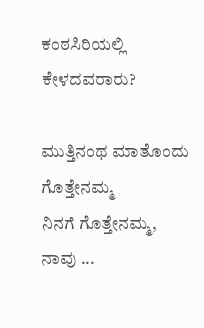ಕಂಠಸಿರಿಯಲ್ಲಿ ಕೇಳದವರಾರು?

ಮುತ್ತಿನಂಥ ಮಾತೊಂದು ಗೊತ್ತೇನಮ್ಮ
ನಿನಗೆ ಗೊತ್ತೇನಮ್ಮ,
ನಾವು ...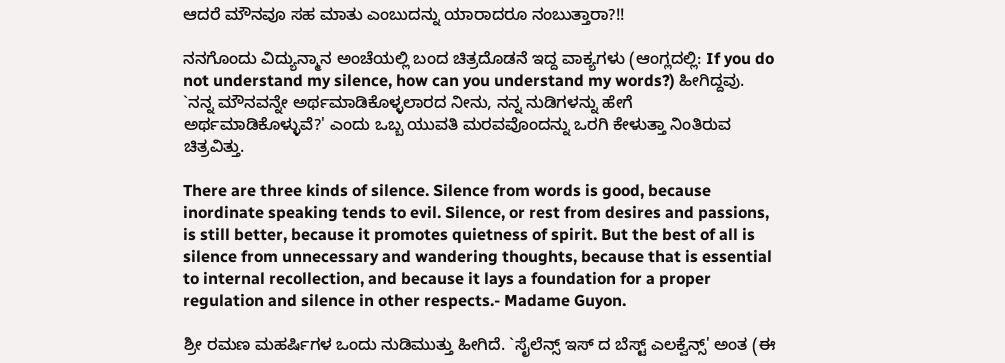ಆದರೆ ಮೌನವೂ ಸಹ ಮಾತು ಎಂಬುದನ್ನು ಯಾರಾದರೂ ನಂಬುತ್ತಾರಾ?!!

ನನಗೊಂದು ವಿದ್ಯುನ್ಮಾನ ಅಂಚೆಯಲ್ಲಿ ಬಂದ ಚಿತ್ರದೊಡನೆ ಇದ್ದ ವಾಕ್ಯಗಳು (ಆಂಗ್ಲದಲ್ಲಿ: If you do not understand my silence, how can you understand my words?) ಹೀಗಿದ್ದವು. `ನನ್ನ ಮೌನವನ್ನೇ ಅರ್ಥಮಾಡಿಕೊಳ್ಳಲಾರದ ನೀನು, ನನ್ನ ನುಡಿಗಳನ್ನು ಹೇಗೆ ಅರ್ಥಮಾಡಿಕೊಳ್ಳುವೆ?' ಎಂದು ಒಬ್ಬ ಯುವತಿ ಮರವವೊಂದನ್ನು ಒರಗಿ ಕೇಳುತ್ತಾ ನಿಂತಿರುವ ಚಿತ್ರವಿತ್ತು.

There are three kinds of silence. Silence from words is good, because inordinate speaking tends to evil. Silence, or rest from desires and passions, is still better, because it promotes quietness of spirit. But the best of all is silence from unnecessary and wandering thoughts, because that is essential to internal recollection, and because it lays a foundation for a proper regulation and silence in other respects.- Madame Guyon.

ಶ್ರೀ ರಮಣ ಮಹರ್ಷಿಗಳ ಒಂದು ನುಡಿಮುತ್ತು ಹೀಗಿದೆ. `ಸೈಲೆನ್ಸ್ ಇಸ್ ದ ಬೆಸ್ಟ್ ಎಲಕ್ವೆನ್ಸ್' ಅಂತ (ಈ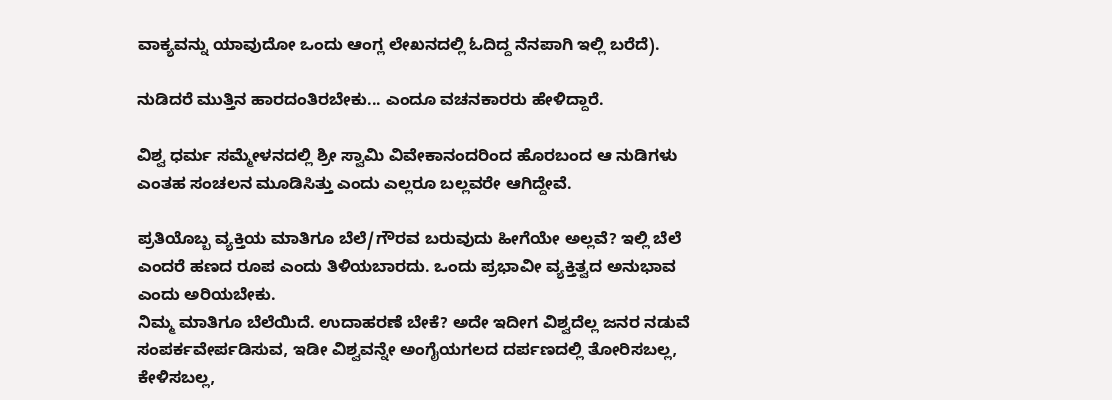ವಾಕ್ಯವನ್ನು ಯಾವುದೋ ಒಂದು ಆಂಗ್ಲ ಲೇಖನದಲ್ಲಿ ಓದಿದ್ದ ನೆನಪಾಗಿ ಇಲ್ಲಿ ಬರೆದೆ).

ನುಡಿದರೆ ಮುತ್ತಿನ ಹಾರದಂತಿರಬೇಕು... ಎಂದೂ ವಚನಕಾರರು ಹೇಳಿದ್ದಾರೆ.

ವಿಶ್ವ ಧರ್ಮ ಸಮ್ಮೇಳನದಲ್ಲಿ ಶ್ರೀ ಸ್ವಾಮಿ ವಿವೇಕಾನಂದರಿಂದ ಹೊರಬಂದ ಆ ನುಡಿಗಳು ಎಂತಹ ಸಂಚಲನ ಮೂಡಿಸಿತ್ತು ಎಂದು ಎಲ್ಲರೂ ಬಲ್ಲವರೇ ಆಗಿದ್ದೇವೆ.

ಪ್ರತಿಯೊಬ್ಬ ವ್ಯಕ್ತಿಯ ಮಾತಿಗೂ ಬೆಲೆ/ಗೌರವ ಬರುವುದು ಹೀಗೆಯೇ ಅಲ್ಲವೆ? ಇಲ್ಲಿ ಬೆಲೆ ಎಂದರೆ ಹಣದ ರೂಪ ಎಂದು ತಿಳಿಯಬಾರದು. ಒಂದು ಪ್ರಭಾವೀ ವ್ಯಕ್ತಿತ್ವದ ಅನುಭಾವ ಎಂದು ಅರಿಯಬೇಕು.
ನಿಮ್ಮ ಮಾತಿಗೂ ಬೆಲೆಯಿದೆ. ಉದಾಹರಣೆ ಬೇಕೆ? ಅದೇ ಇದೀಗ ವಿಶ್ವದೆಲ್ಲ ಜನರ ನಡುವೆ ಸಂಪರ್ಕವೇರ್ಪಡಿಸುವ, ಇಡೀ ವಿಶ್ವವನ್ನೇ ಅಂಗೈಯಗಲದ ದರ್ಪಣದಲ್ಲಿ ತೋರಿಸಬಲ್ಲ, ಕೇಳಿಸಬಲ್ಲ,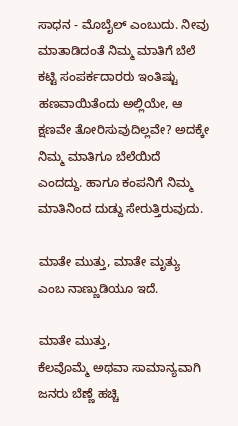ಸಾಧನ - ಮೊಬೈಲ್‌ ಎಂಬುದು. ನೀವು ಮಾತಾಡಿದಂತೆ ನಿಮ್ಮ ಮಾತಿಗೆ ಬೆಲೆ ಕಟ್ಟಿ ಸಂಪರ್ಕದಾರರು ಇಂತಿಷ್ಟು ಹಣವಾಯಿತೆಂದು ಅಲ್ಲಿಯೇ, ಆ ಕ್ಷಣವೇ ತೋರಿಸುವುದಿಲ್ಲವೇ? ಅದಕ್ಕೇ ನಿಮ್ಮ ಮಾತಿಗೂ ಬೆಲೆಯಿದೆ ಎಂದದ್ದು. ಹಾಗೂ ಕಂಪನಿಗೆ ನಿಮ್ಮ ಮಾತಿನಿಂದ ದುಡ್ದು ಸೇರುತ್ತಿರುವುದು.

ಮಾತೇ ಮುತ್ತು, ಮಾತೇ ಮೃತ್ಯು ಎಂಬ ನಾಣ್ಣುಡಿಯೂ ಇದೆ.

ಮಾತೇ ಮುತ್ತು,
ಕೆಲವೊಮ್ಮೆ ಅಥವಾ ಸಾಮಾನ್ಯವಾಗಿ ಜನರು ಬೆಣ್ಣೆ ಹಚ್ಚಿ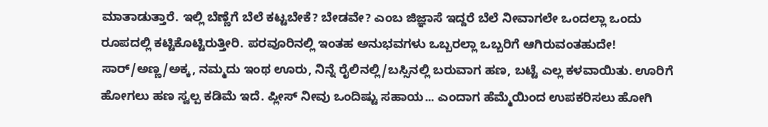ಮಾತಾಡುತ್ತಾರೆ. ಇಲ್ಲಿ ಬೆಣ್ಣೆಗೆ ಬೆಲೆ ಕಟ್ಟಬೇಕೆ? ಬೇಡವೇ? ಎಂಬ ಜಿಜ್ಞಾಸೆ ಇದ್ದರೆ ಬೆಲೆ ನೀವಾಗಲೇ ಒಂದಲ್ಲಾ ಒಂದು ರೂಪದಲ್ಲಿ ಕಟ್ಟಿಕೊಟ್ಟಿರುತ್ತೀರಿ. ಪರವೂರಿನಲ್ಲಿ ಇಂತಹ ಅನುಭವಗಳು ಒಬ್ಬರಲ್ಲಾ ಒಬ್ಬರಿಗೆ ಆಗಿರುವಂತಹುದೇ! ಸಾರ್‌/ಅಣ್ಣ/ಅಕ್ಕ, ನಮ್ಮದು ಇಂಥ ಊರು, ನಿನ್ನೆ ರೈಲಿನಲ್ಲಿ/ಬಸ್ಸಿನಲ್ಲಿ ಬರುವಾಗ ಹಣ, ಬಟ್ಟೆ ಎಲ್ಲ ಕಳವಾಯಿತು. ಊರಿಗೆ ಹೋಗಲು ಹಣ ಸ್ವಲ್ಪ ಕಡಿಮೆ ಇದೆ. ಪ್ಲೀಸ್‌ ನೀವು ಒಂದಿಷ್ಟು ಸಹಾಯ... ಎಂದಾಗ ಹೆಮ್ಮೆಯಿಂದ ಉಪಕರಿಸಲು ಹೋಗಿ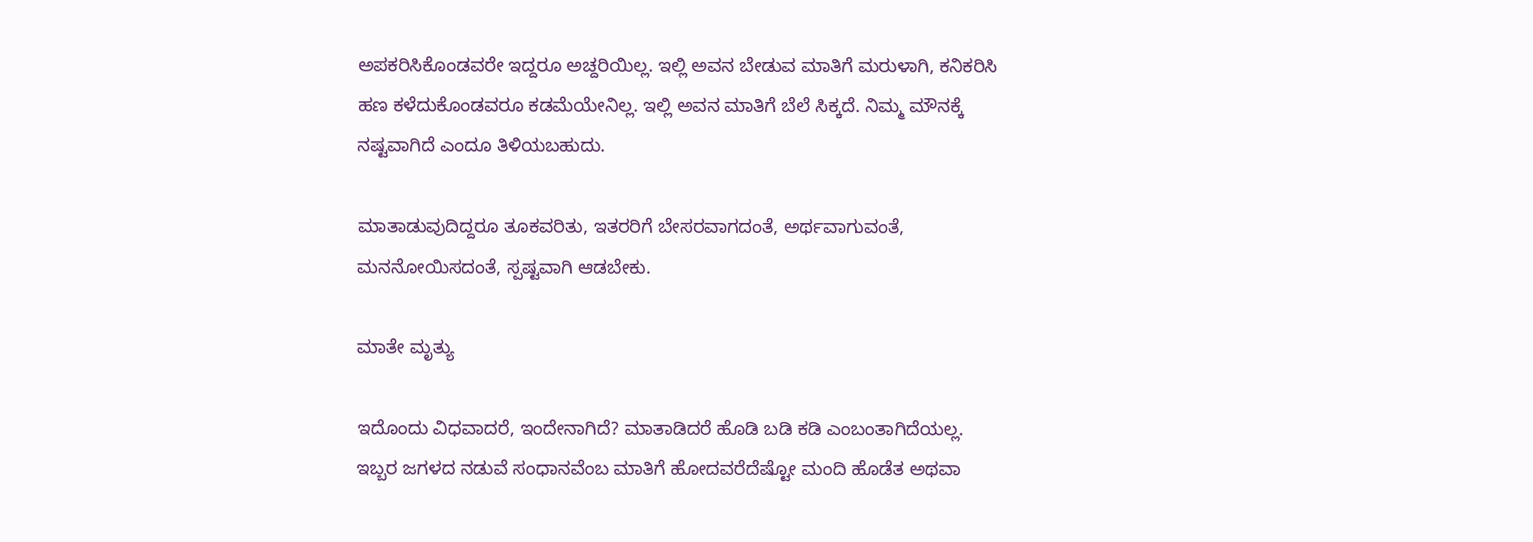ಅಪಕರಿಸಿಕೊಂಡವರೇ ಇದ್ದರೂ ಅಚ್ದರಿಯಿಲ್ಲ. ಇಲ್ಲಿ ಅವನ ಬೇಡುವ ಮಾತಿಗೆ ಮರುಳಾಗಿ, ಕನಿಕರಿಸಿ ಹಣ ಕಳೆದುಕೊಂಡವರೂ ಕಡಮೆಯೇನಿಲ್ಲ. ಇಲ್ಲಿ ಅವನ ಮಾತಿಗೆ ಬೆಲೆ ಸಿಕ್ಕದೆ. ನಿಮ್ಮ ಮೌನಕ್ಕೆ ನಷ್ಟವಾಗಿದೆ ಎಂದೂ ತಿಳಿಯಬಹುದು.

ಮಾತಾಡುವುದಿದ್ದರೂ ತೂಕವರಿತು, ಇತರರಿಗೆ ಬೇಸರವಾಗದಂತೆ, ಅರ್ಥವಾಗುವಂತೆ, ಮನನೋಯಿಸದಂತೆ, ಸ್ಪಷ್ಟವಾಗಿ ಆಡಬೇಕು.

ಮಾತೇ ಮೃತ್ಯು

ಇದೊಂದು ವಿಧವಾದರೆ, ಇಂದೇನಾಗಿದೆ? ಮಾತಾಡಿದರೆ ಹೊಡಿ ಬಡಿ ಕಡಿ ಎಂಬಂತಾಗಿದೆಯಲ್ಲ. ಇಬ್ಬರ ಜಗಳದ ನಡುವೆ ಸಂಧಾನವೆಂಬ ಮಾತಿಗೆ ಹೋದವರೆದೆಷ್ಟೋ ಮಂದಿ ಹೊಡೆತ ಅಥವಾ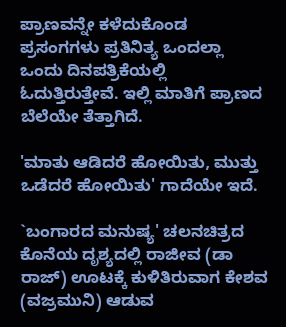ಪ್ರಾಣವನ್ನೇ ಕಳೆದುಕೊಂಡ ಪ್ರಸಂಗಗಳು ಪ್ರತಿನಿತ್ಯ ಒಂದಲ್ಲಾ ಒಂದು ದಿನಪತ್ರಿಕೆಯಲ್ಲಿ ಓದುತ್ತಿರುತ್ತೇವೆ. ಇಲ್ಲಿ ಮಾತಿಗೆ ಪ್ರಾಣದ ಬೆಲೆಯೇ ತೆತ್ತಾಗಿದೆ.

'ಮಾತು ಆಡಿದರೆ ಹೋಯಿತು, ಮುತ್ತು ಒಡೆದರೆ ಹೋಯಿತು' ಗಾದೆಯೇ ಇದೆ.

`ಬಂಗಾರದ ಮನುಷ್ಯ' ಚಲನಚಿತ್ರದ ಕೊನೆಯ ದೃಶ್ಯದಲ್ಲಿ ರಾಜೀವ (ಡಾ ರಾಜ್) ಊಟಕ್ಕೆ ಕುಳಿತಿರುವಾಗ ಕೇಶವ (ವಜ್ರಮುನಿ) ಆಡುವ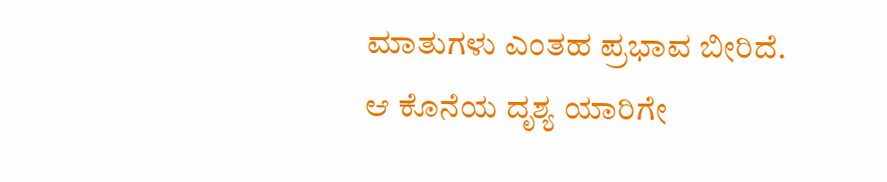ಮಾತುಗಳು ಎಂತಹ ಪ್ರಭಾವ ಬೀರಿದೆ. ಆ ಕೊನೆಯ ದೃಶ್ಯ ಯಾರಿಗೇ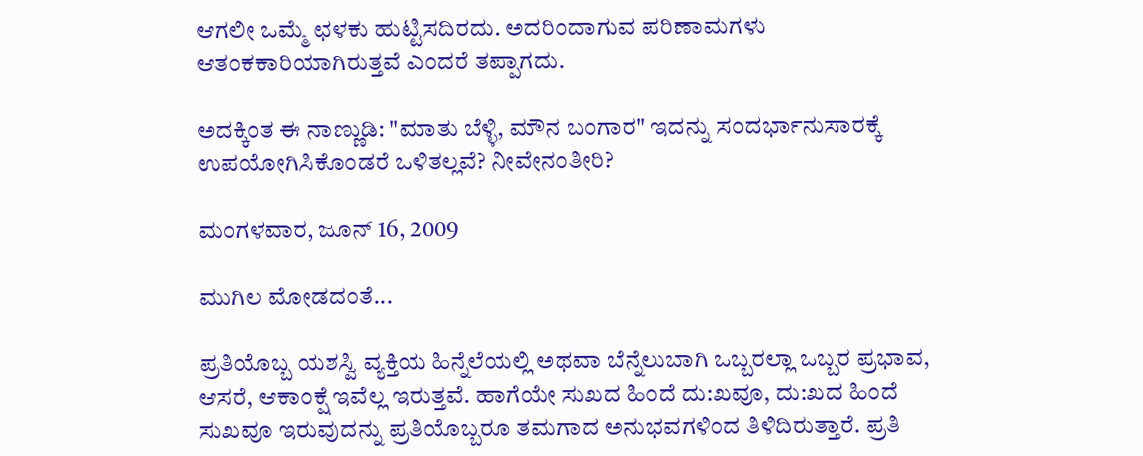ಆಗಲೀ ಒಮ್ಮೆ ಛಳಕು ಹುಟ್ಟಿಸದಿರದು. ಅದರಿಂದಾಗುವ ಪರಿಣಾಮಗಳು ಆತಂಕಕಾರಿಯಾಗಿರುತ್ತವೆ ಎಂದರೆ ತಪ್ಪಾಗದು.

ಅದಕ್ಕಿಂತ ಈ ನಾಣ್ಣುಡಿ: "ಮಾತು ಬೆಳ್ಳಿ, ಮೌನ ಬಂಗಾರ" ಇದನ್ನು ಸಂದರ್ಭಾನುಸಾರಕ್ಕೆ ಉಪಯೋಗಿಸಿಕೊಂಡರೆ ಒಳಿತಲ್ಲವೆ? ನೀವೇನಂತೀರಿ?

ಮಂಗಳವಾರ, ಜೂನ್ 16, 2009

ಮುಗಿಲ ಮೋಡದಂತೆ...

ಪ್ರತಿಯೊಬ್ಬ ಯಶಸ್ವಿ ವ್ಯಕ್ತಿಯ ಹಿನ್ನೆಲೆಯಲ್ಲಿ ಅಥವಾ ಬೆನ್ನೆಲುಬಾಗಿ ಒಬ್ಬರಲ್ಲಾ ಒಬ್ಬರ ಪ್ರಭಾವ, ಆಸರೆ, ಆಕಾಂಕ್ಷೆ ಇವೆಲ್ಲ ಇರುತ್ತವೆ. ಹಾಗೆಯೇ ಸುಖದ ಹಿಂದೆ ದು:ಖವೂ, ದು:ಖದ ಹಿಂದೆ ಸುಖವೂ ಇರುವುದನ್ನು ಪ್ರತಿಯೊಬ್ಬರೂ ತಮಗಾದ ಅನುಭವಗಳಿಂದ ತಿಳಿದಿರುತ್ತಾರೆ. ಪ್ರತಿ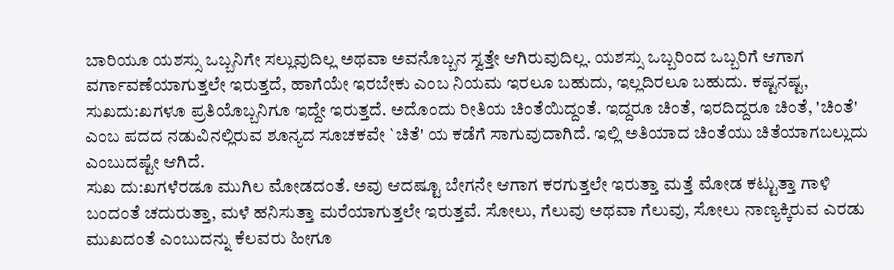ಬಾರಿಯೂ ಯಶಸ್ಸು ಒಬ್ಬನಿಗೇ ಸಲ್ಲುವುದಿಲ್ಲ ಅಥವಾ ಅವನೊಬ್ಬನ ಸ್ವತ್ತೇ ಆಗಿರುವುದಿಲ್ಲ. ಯಶಸ್ಸು ಒಬ್ಬರಿಂದ ಒಬ್ಬರಿಗೆ ಆಗಾಗ ವರ್ಗಾವಣೆಯಾಗುತ್ತಲೇ ಇರುತ್ತದೆ, ಹಾಗೆಯೇ ಇರಬೇಕು ಎಂಬ ನಿಯಮ ಇರಲೂ ಬಹುದು, ಇಲ್ಲದಿರಲೂ ಬಹುದು. ಕಷ್ಟನಷ್ಟ, ಸುಖದು:ಖಗಳೂ ಪ್ರತಿಯೊಬ್ಬನಿಗೂ ಇದ್ದೇ ಇರುತ್ತದೆ. ಅದೊಂದು ರೀತಿಯ ಚಿಂತೆಯಿದ್ದಂತೆ. ಇದ್ದರೂ ಚಿಂತೆ, ಇರದಿದ್ದರೂ ಚಿಂತೆ, 'ಚಿಂತೆ' ಎಂಬ ಪದದ ನಡುವಿನಲ್ಲಿರುವ ಶೂನ್ಯದ ಸೂಚಕವೇ `ಚಿತೆ' ಯ ಕಡೆಗೆ ಸಾಗುವುದಾಗಿದೆ. ಇಲ್ಲಿ ಅತಿಯಾದ ಚಿಂತೆಯು ಚಿತೆಯಾಗಬಲ್ಲುದು ಎಂಬುದಷ್ಟೇ ಆಗಿದೆ.
ಸುಖ ದು:ಖಗಳೆರಡೂ ಮುಗಿಲ ಮೋಡದಂತೆ. ಅವು ಆದಷ್ಟೂ ಬೇಗನೇ ಆಗಾಗ ಕರಗುತ್ತಲೇ ಇರುತ್ತಾ ಮತ್ತೆ ಮೋಡ ಕಟ್ಟುತ್ತಾ ಗಾಳಿ ಬಂದಂತೆ ಚದುರುತ್ತಾ, ಮಳೆ ಹನಿಸುತ್ತಾ ಮರೆಯಾಗುತ್ತಲೇ ಇರುತ್ತವೆ. ಸೋಲು, ಗೆಲುವು ಅಥವಾ ಗೆಲುವು, ಸೋಲು ನಾಣ್ಯಕ್ಕಿರುವ ಎರಡು ಮುಖದಂತೆ ಎಂಬುದನ್ನು ಕೆಲವರು ಹೀಗೂ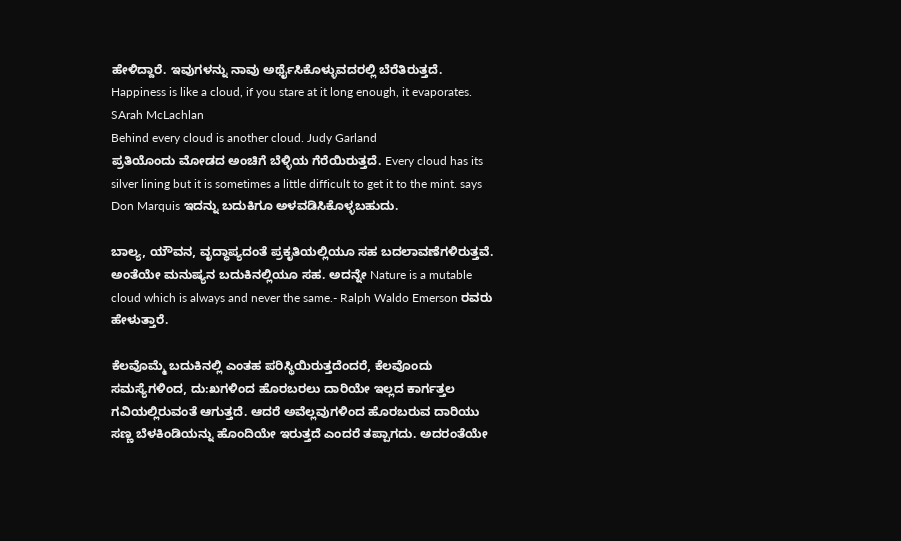ಹೇಳಿದ್ದಾರೆ. ಇವುಗಳನ್ನು ನಾವು ಅರ್ಥೈಸಿಕೊಳ್ಳುವದರಲ್ಲಿ ಬೆರೆತಿರುತ್ತದೆ.
Happiness is like a cloud, if you stare at it long enough, it evaporates. SArah McLachlan
Behind every cloud is another cloud. Judy Garland
ಪ್ರತಿಯೊಂದು ಮೋಡದ ಅಂಚಿಗೆ ಬೆಳ್ಳಿಯ ಗೆರೆಯಿರುತ್ತದೆ. Every cloud has its silver lining but it is sometimes a little difficult to get it to the mint. says Don Marquis ಇದನ್ನು ಬದುಕಿಗೂ ಅಳವಡಿಸಿಕೊಳ್ಳಬಹುದು.

ಬಾಲ್ಯ, ಯೌವನ, ವೃದ್ಧಾಪ್ಯದಂತೆ ಪ್ರಕೃತಿಯಲ್ಲಿಯೂ ಸಹ ಬದಲಾವಣೆಗಳಿರುತ್ತವೆ. ಅಂತೆಯೇ ಮನುಷ್ಯನ ಬದುಕಿನಲ್ಲಿಯೂ ಸಹ. ಅದನ್ನೇ Nature is a mutable cloud which is always and never the same.- Ralph Waldo Emerson ರವರು ಹೇಳುತ್ತಾರೆ.

ಕೆಲವೊಮ್ಮೆ ಬದುಕಿನಲ್ಲಿ ಎಂತಹ ಪರಿಸ್ಥಿಯಿರುತ್ತದೆಂದರೆ, ಕೆಲವೊಂದು ಸಮಸ್ಯೆಗಳಿಂದ, ದು:ಖಗಳಿಂದ ಹೊರಬರಲು ದಾರಿಯೇ ಇಲ್ಲದ ಕಾರ್ಗತ್ತಲ ಗವಿಯಲ್ಲಿರುವಂತೆ ಆಗುತ್ತದೆ. ಆದರೆ ಅವೆಲ್ಲವುಗಳಿಂದ ಹೊರಬರುವ ದಾರಿಯು ಸಣ್ಣ ಬೆಳಕಿಂಡಿಯನ್ನು ಹೊಂದಿಯೇ ಇರುತ್ತದೆ ಎಂದರೆ ತಪ್ಪಾಗದು. ಅದರಂತೆಯೇ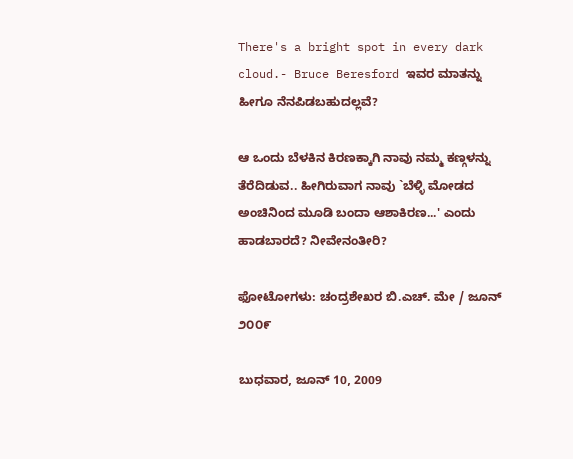There's a bright spot in every dark cloud.- Bruce Beresford ಇವರ ಮಾತನ್ನು ಹೀಗೂ ನೆನಪಿಡಬಹುದಲ್ಲವೆ?

ಆ ಒಂದು ಬೆಳಕಿನ ಕಿರಣಕ್ಕಾಗಿ ನಾವು ನಮ್ಮ ಕಣ್ಗಳನ್ನು ತೆರೆದಿಡುವ.. ಹೀಗಿರುವಾಗ ನಾವು `ಬೆಳ್ಳಿ ಮೋಡದ ಅಂಚಿನಿಂದ ಮೂಡಿ ಬಂದಾ ಆಶಾಕಿರಣ...' ಎಂದು ಹಾಡಬಾರದೆ? ನೀವೇನಂತೀರಿ?

ಫೋಟೋಗಳು: ಚಂದ್ರಶೇಖರ ಬಿ.ಎಚ್. ಮೇ / ಜೂನ್ ೨೦೦೯

ಬುಧವಾರ, ಜೂನ್ 10, 2009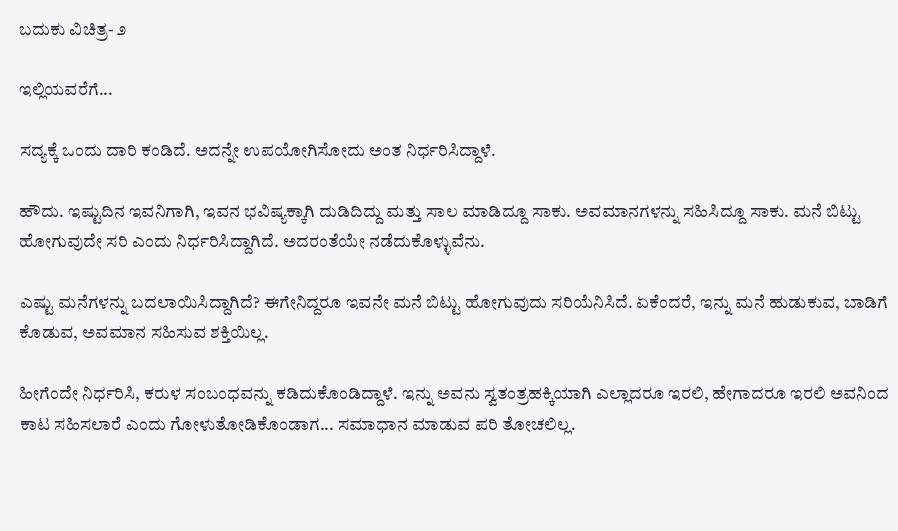ಬದುಕು ವಿಚಿತ್ರ- ೨

ಇಲ್ಲಿಯವರೆಗೆ...

ಸದ್ಯಕ್ಕೆ ಒಂದು ದಾರಿ ಕಂಡಿದೆ. ಅದನ್ನೇ ಉಪಯೋಗಿಸೋದು ಅಂತ ನಿರ್ಧರಿಸಿದ್ದಾಳೆ.

ಹೌದು. ಇಷ್ಟುದಿನ ಇವನಿಗಾಗಿ, ಇವನ ಭವಿಷ್ಯಕ್ಕಾಗಿ ದುಡಿದಿದ್ದು ಮತ್ತು ಸಾಲ ಮಾಡಿದ್ದೂ ಸಾಕು. ಅವಮಾನಗಳನ್ನು ಸಹಿಸಿದ್ದೂ ಸಾಕು. ಮನೆ ಬಿಟ್ಟು ಹೋಗುವುದೇ ಸರಿ ಎಂದು ನಿರ್ಧರಿಸಿದ್ದಾಗಿದೆ. ಅದರಂತೆಯೇ ನಡೆದುಕೊಳ್ಳುವೆನು.

ಎಷ್ಟು ಮನೆಗಳನ್ನು ಬದಲಾಯಿಸಿದ್ದಾಗಿದೆ? ಈಗೇನಿದ್ದರೂ ಇವನೇ ಮನೆ ಬಿಟ್ಟು ಹೋಗುವುದು ಸರಿಯೆನಿಸಿದೆ. ಏಕೆಂದರೆ, ಇನ್ನು ಮನೆ ಹುಡುಕುವ, ಬಾಡಿಗೆ ಕೊಡುವ, ಅವಮಾನ ಸಹಿಸುವ ಶಕ್ತಿಯಿಲ್ಲ.

ಹೀಗೆಂದೇ ನಿರ್ಧರಿಸಿ, ಕರುಳ ಸಂಬಂಧವನ್ನು ಕಡಿದುಕೊಂಡಿದ್ದಾಳೆ. ಇನ್ನು ಅವನು ಸ್ವತಂತ್ರಹಕ್ಕಿಯಾಗಿ ಎಲ್ಲಾದರೂ ಇರಲಿ, ಹೇಗಾದರೂ ಇರಲಿ ಅವನಿಂದ ಕಾಟ ಸಹಿಸಲಾರೆ ಎಂದು ಗೋಳುತೋಡಿಕೊಂಡಾಗ... ಸಮಾಧಾನ ಮಾಡುವ ಪರಿ ತೋಚಲಿಲ್ಲ.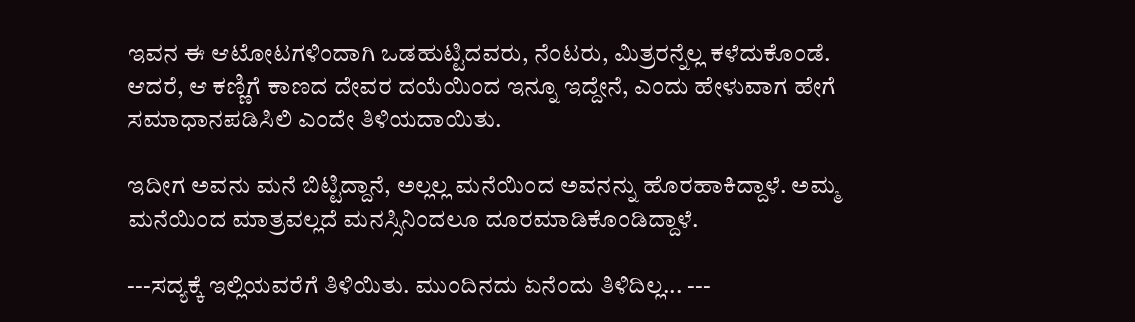ಇವನ ಈ ಆಟೋಟಗಳಿಂದಾಗಿ ಒಡಹುಟ್ಟಿದವರು, ನೆಂಟರು, ಮಿತ್ರರನ್ನೆಲ್ಲ ಕಳೆದುಕೊಂಡೆ. ಆದರೆ, ಆ ಕಣ್ಣಿಗೆ ಕಾಣದ ದೇವರ ದಯೆಯಿಂದ ಇನ್ನೂ ಇದ್ದೇನೆ, ಎಂದು ಹೇಳುವಾಗ ಹೇಗೆ ಸಮಾಧಾನಪಡಿಸಿಲಿ ಎಂದೇ ತಿಳಿಯದಾಯಿತು.

ಇದೀಗ ಅವನು ಮನೆ ಬಿಟ್ಟಿದ್ದಾನೆ, ಅಲ್ಲಲ್ಲ ಮನೆಯಿಂದ ಅವನನ್ನು ಹೊರಹಾಕಿದ್ದಾಳೆ. ಅಮ್ಮ ಮನೆಯಿಂದ ಮಾತ್ರವಲ್ಲದೆ ಮನಸ್ಸಿನಿಂದಲೂ ದೂರಮಾಡಿಕೊಂಡಿದ್ದಾಳೆ.

---ಸದ್ಯಕ್ಕೆ ಇಲ್ಲಿಯವರೆಗೆ ತಿಳಿಯಿತು. ಮುಂದಿನದು ಏನೆಂದು ತಿಳಿದಿಲ್ಲ... ---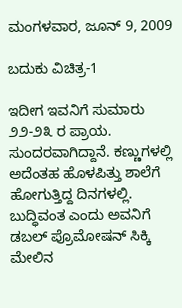ಮಂಗಳವಾರ, ಜೂನ್ 9, 2009

ಬದುಕು ವಿಚಿತ್ರ-1

ಇದೀಗ ಇವನಿಗೆ ಸುಮಾರು ೨೨-೨೩ ರ ಪ್ರಾಯ. ಸುಂದರವಾಗಿದ್ದಾನೆ. ಕಣ್ಣುಗಳಲ್ಲಿ ಅದೆಂತಹ ಹೊಳಪಿತ್ತು ಶಾಲೆಗೆ ಹೋಗುತ್ತಿದ್ದ ದಿನಗಳಲ್ಲಿ. ಬುದ್ಧಿವಂತ ಎಂದು ಅವನಿಗೆ ಡಬಲ್ ಪ್ರೊಮೋಷನ್‌ ಸಿಕ್ಕಿ ಮೇಲಿನ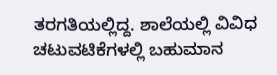ತರಗತಿಯಲ್ಲಿದ್ದ. ಶಾಲೆಯಲ್ಲಿ ವಿವಿಧ ಚಟುವಟಿಕೆಗಳಲ್ಲಿ ಬಹುಮಾನ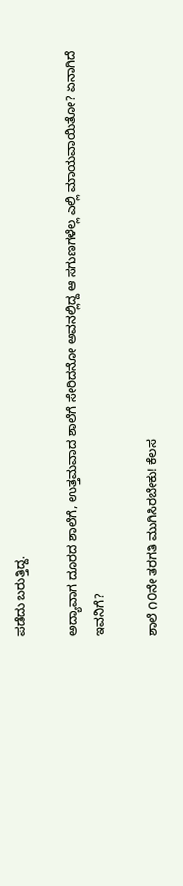ಪಡೆದು ಬರುತ್ತಿದ್ದ.

ಅದ್ಯಾವಾಗ ದೂರದ ಶಾಲೆಗೆ, ಉತ್ತಮವಾದ ಶಾಲೆಗೆ ಸೇರಿದನೋ ಅವನಲ್ಲಿದ್ದ ಆ ಸಗುಣಗಳೆಲ್ಲ ಎಲ್ಲಿ ಮಾಯವಾಯಿತೋ? ಏನಾಗಿದೆ ಇವನಿಗೆ?

ಶಾಲೆ ೧೦ನೇ ತರಗತಿ ಮುಗಿಸಿರಬೇಕು! ಕೆಲಸ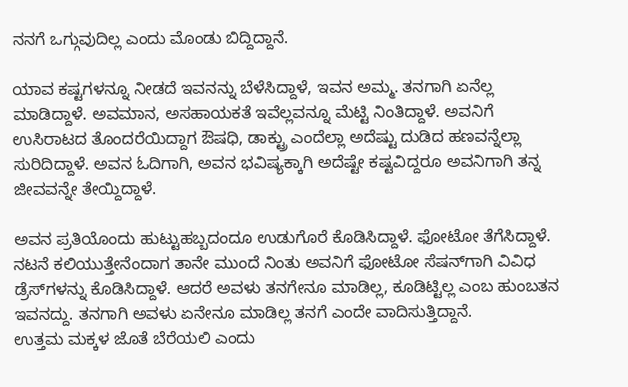ನನಗೆ ಒಗ್ಗುವುದಿಲ್ಲ ಎಂದು ಮೊಂಡು ಬಿದ್ದಿದ್ದಾನೆ.

ಯಾವ ಕಷ್ಟಗಳನ್ನೂ ನೀಡದೆ ಇವನನ್ನು ಬೆಳೆಸಿದ್ದಾಳೆ, ಇವನ ಅಮ್ಮ. ತನಗಾಗಿ ಏನೆಲ್ಲ ಮಾಡಿದ್ದಾಳೆ. ಅವಮಾನ, ಅಸಹಾಯಕತೆ ಇವೆಲ್ಲವನ್ನೂ ಮೆಟ್ಟಿ ನಿಂತಿದ್ದಾಳೆ. ಅವನಿಗೆ ಉಸಿರಾಟದ ತೊಂದರೆಯಿದ್ದಾಗ ಔಷಧಿ, ಡಾಕ್ಟ್ರು ಎಂದೆಲ್ಲಾ ಅದೆಷ್ಟು ದುಡಿದ ಹಣವನ್ನೆಲ್ಲಾ ಸುರಿದಿದ್ದಾಳೆ. ಅವನ ಓದಿಗಾಗಿ, ಅವನ ಭವಿಷ್ಯಕ್ಕಾಗಿ ಅದೆಷ್ಟೇ ಕಷ್ಟವಿದ್ದರೂ ಅವನಿಗಾಗಿ ತನ್ನ ಜೀವವನ್ನೇ ತೇಯ್ದಿದ್ದಾಳೆ.

ಅವನ ಪ್ರತಿಯೊಂದು ಹುಟ್ಟುಹಬ್ಬದಂದೂ ಉಡುಗೊರೆ ಕೊಡಿಸಿದ್ದಾಳೆ. ಫೋಟೋ ತೆಗೆಸಿದ್ದಾಳೆ. ನಟನೆ ಕಲಿಯುತ್ತೇನೆಂದಾಗ ತಾನೇ ಮುಂದೆ ನಿಂತು ಅವನಿಗೆ ಫೋಟೋ ಸೆಷನ್‌ಗಾಗಿ ವಿವಿಧ ಡ್ರೆಸ್‌ಗಳನ್ನು ಕೊಡಿಸಿದ್ದಾಳೆ. ಆದರೆ ಅವಳು ತನಗೇನೂ ಮಾಡಿಲ್ಲ, ಕೂಡಿಟ್ಟಿಲ್ಲ ಎಂಬ ಹುಂಬತನ ಇವನದ್ದು. ತನಗಾಗಿ ಅವಳು ಏನೇನೂ ಮಾಡಿಲ್ಲ ತನಗೆ ಎಂದೇ ವಾದಿಸುತ್ತಿದ್ದಾನೆ.
ಉತ್ತಮ ಮಕ್ಕಳ ಜೊತೆ ಬೆರೆಯಲಿ ಎಂದು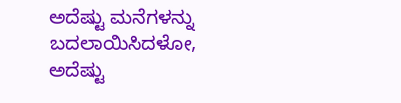ಅದೆಷ್ಟು ಮನೆಗಳನ್ನು ಬದಲಾಯಿಸಿದಳೋ, ಅದೆಷ್ಟು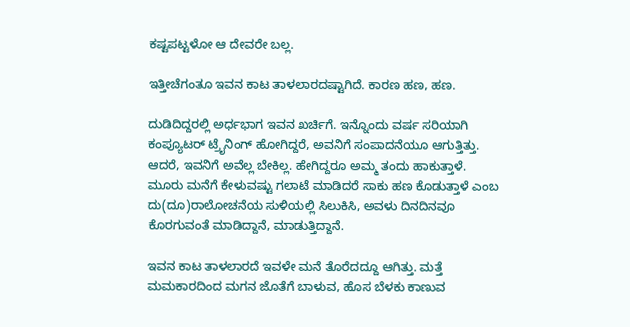ಕಷ್ಟಪಟ್ಟಳೋ ಆ ದೇವರೇ ಬಲ್ಲ.

ಇತ್ತೀಚೆಗಂತೂ ಇವನ ಕಾಟ ತಾಳಲಾರದಷ್ಟಾಗಿದೆ. ಕಾರಣ ಹಣ, ಹಣ.

ದುಡಿದಿದ್ದರಲ್ಲಿ ಅರ್ಧಭಾಗ ಇವನ ಖರ್ಚಿಗೆ. ಇನ್ನೊಂದು ವರ್ಷ ಸರಿಯಾಗಿ ಕಂಪ್ಯೂಟರ್‍ ಟ್ರೈನಿಂಗ್‌ ಹೋಗಿದ್ದರೆ, ಅವನಿಗೆ ಸಂಪಾದನೆಯೂ ಆಗುತ್ತಿತ್ತು. ಆದರೆ, ಇವನಿಗೆ ಅವೆಲ್ಲ ಬೇಕಿಲ್ಲ. ಹೇಗಿದ್ದರೂ ಅಮ್ಮ ತಂದು ಹಾಕುತ್ತಾಳೆ. ಮೂರು ಮನೆಗೆ ಕೇಳುವಷ್ಟು ಗಲಾಟೆ ಮಾಡಿದರೆ ಸಾಕು ಹಣ ಕೊಡುತ್ತಾಳೆ ಎಂಬ ದು(ದೂ)ರಾಲೋಚನೆಯ ಸುಳಿಯಲ್ಲಿ ಸಿಲುಕಿಸಿ, ಅವಳು ದಿನದಿನವೂ ಕೊರಗುವಂತೆ ಮಾಡಿದ್ದಾನೆ, ಮಾಡುತ್ತಿದ್ದಾನೆ.

ಇವನ ಕಾಟ ತಾಳಲಾರದೆ ಇವಳೇ ಮನೆ ತೊರೆದದ್ದೂ ಆಗಿತ್ತು. ಮತ್ತೆ ಮಮಕಾರದಿಂದ ಮಗನ ಜೊತೆಗೆ ಬಾಳುವ, ಹೊಸ ಬೆಳಕು ಕಾಣುವ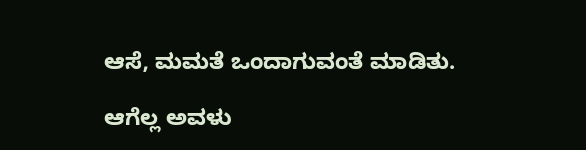ಆಸೆ, ಮಮತೆ ಒಂದಾಗುವಂತೆ ಮಾಡಿತು.

ಆಗೆಲ್ಲ ಅವಳು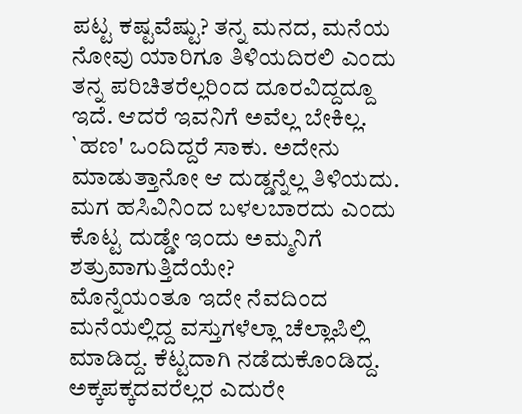ಪಟ್ಟ ಕಷ್ಟವೆಷ್ಟು? ತನ್ನ ಮನದ, ಮನೆಯ ನೋವು ಯಾರಿಗೂ ತಿಳಿಯದಿರಲಿ ಎಂದು ತನ್ನ ಪರಿಚಿತರೆಲ್ಲರಿಂದ ದೂರವಿದ್ದದ್ದೂ ಇದೆ. ಆದರೆ ಇವನಿಗೆ ಅವೆಲ್ಲ ಬೇಕಿಲ್ಲ. `ಹಣ' ಒಂದಿದ್ದರೆ ಸಾಕು. ಅದೇನು ಮಾಡುತ್ತಾನೋ ಆ ದುಡ್ಡನ್ನೆಲ್ಲ ತಿಳಿಯದು. ಮಗ ಹಸಿವಿನಿಂದ ಬಳಲಬಾರದು ಎಂದು ಕೊಟ್ಟ ದುಡ್ಡೇ ಇಂದು ಅಮ್ಮನಿಗೆ ಶತ್ರುವಾಗುತ್ತಿದೆಯೇ?
ಮೊನ್ನೆಯಂತೂ ಇದೇ ನೆವದಿಂದ ಮನೆಯಲ್ಲಿದ್ದ ವಸ್ತುಗಳೆಲ್ಲಾ ಚೆಲ್ಲಾಪಿಲ್ಲಿ ಮಾಡಿದ್ದ. ಕೆಟ್ಟದಾಗಿ ನಡೆದುಕೊಂಡಿದ್ದ. ಅಕ್ಕಪಕ್ಕದವರೆಲ್ಲರ ಎದುರೇ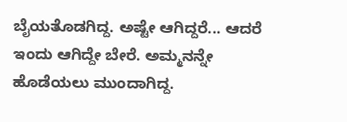ಬೈಯತೊಡಗಿದ್ದ. ಅಷ್ಟೇ ಆಗಿದ್ದರೆ... ಆದರೆ ಇಂದು ಆಗಿದ್ದೇ ಬೇರೆ. ಅಮ್ಮನನ್ನೇ ಹೊಡೆಯಲು ಮುಂದಾಗಿದ್ದ.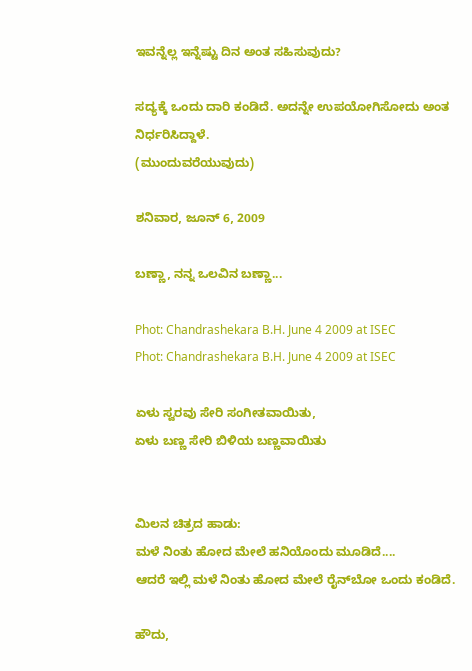ಇವನ್ನೆಲ್ಲ ಇನ್ನೆಷ್ಟು ದಿನ ಅಂತ ಸಹಿಸುವುದು?

ಸದ್ಯಕ್ಕೆ ಒಂದು ದಾರಿ ಕಂಡಿದೆ. ಅದನ್ನೇ ಉಪಯೋಗಿಸೋದು ಅಂತ ನಿರ್ಧರಿಸಿದ್ದಾಳೆ.
(ಮುಂದುವರೆಯುವುದು)

ಶನಿವಾರ, ಜೂನ್ 6, 2009

ಬಣ್ಣಾ, ನನ್ನ ಒಲವಿನ ಬಣ್ಣಾ...

Phot: Chandrashekara B.H. June 4 2009 at ISEC
Phot: Chandrashekara B.H. June 4 2009 at ISEC

ಏಳು ಸ್ವರವು ಸೇರಿ ಸಂಗೀತವಾಯಿತು,
ಏಳು ಬಣ್ಣ ಸೇರಿ ಬಿಳಿಯ ಬಣ್ಣವಾಯಿತು


ಮಿಲನ ಚಿತ್ರದ ಹಾಡು:
ಮಳೆ ನಿಂತು ಹೋದ ಮೇಲೆ ಹನಿಯೊಂದು ಮೂಡಿದೆ....
ಆದರೆ ಇಲ್ಲಿ ಮಳೆ ನಿಂತು ಹೋದ ಮೇಲೆ ರೈನ್‌ಬೋ ಒಂದು ಕಂಡಿದೆ.

ಹೌದು,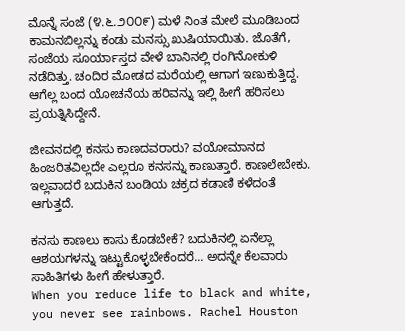ಮೊನ್ನೆ ಸಂಜೆ (೪.೬.೨೦೦೯) ಮಳೆ ನಿಂತ ಮೇಲೆ ಮೂಡಿಬಂದ ಕಾಮನಬಿಲ್ಲನ್ನು ಕಂಡು ಮನಸ್ಸು ಖುಷಿಯಾಯಿತು. ಜೊತೆಗೆ, ಸಂಜೆಯ ಸೂರ್ಯಾಸ್ತದ ವೇಳೆ ಬಾನಿನಲ್ಲಿ ರಂಗಿನೋಕುಳಿ ನಡೆದಿತ್ತು. ಚಂದಿರ ಮೋಡದ ಮರೆಯಲ್ಲಿ ಆಗಾಗ ಇಣುಕುತ್ತಿದ್ದ. ಆಗೆಲ್ಲ ಬಂದ ಯೋಚನೆಯ ಹರಿವನ್ನು ಇಲ್ಲಿ ಹೀಗೆ ಹರಿಸಲು ಪ್ರಯತ್ನಿಸಿದ್ದೇನೆ.

ಜೀವನದಲ್ಲಿ ಕನಸು ಕಾಣದವರಾರು? ವಯೋಮಾನದ ಹಿಂಜರಿತವಿಲ್ಲದೇ ಎಲ್ಲರೂ ಕನಸನ್ನು ಕಾಣುತ್ತಾರೆ. ಕಾಣಲೇಬೇಕು. ಇಲ್ಲವಾದರೆ ಬದುಕಿನ ಬಂಡಿಯ ಚಕ್ರದ ಕಡಾಣಿ ಕಳೆದಂತೆ ಆಗುತ್ತದೆ.

ಕನಸು ಕಾಣಲು ಕಾಸು ಕೊಡಬೇಕೆ? ಬದುಕಿನಲ್ಲಿ ಏನೆಲ್ಲಾ ಆಶಯಗಳನ್ನು ಇಟ್ಟುಕೊಳ್ಳಬೇಕೆಂದರೆ... ಅದನ್ನೇ ಕೆಲವಾರು ಸಾಹಿತಿಗಳು ಹೀಗೆ ಹೇಳುತ್ತಾರೆ.
When you reduce life to black and white, you never see rainbows. Rachel Houston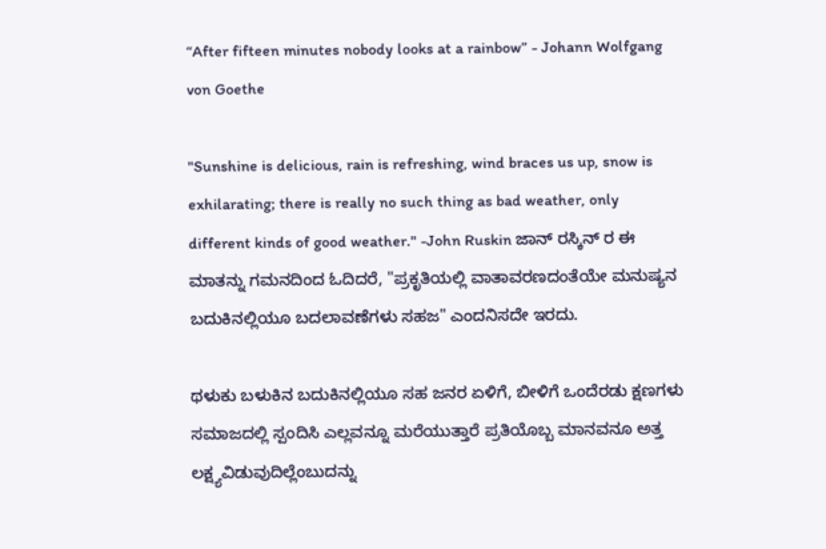“After fifteen minutes nobody looks at a rainbow” - Johann Wolfgang von Goethe

"Sunshine is delicious, rain is refreshing, wind braces us up, snow is exhilarating; there is really no such thing as bad weather, only different kinds of good weather." -John Ruskin ಜಾನ್‌ ರಸ್ಕಿನ್‌ ರ ಈ ಮಾತನ್ನು ಗಮನದಿಂದ ಓದಿದರೆ, "ಪ್ರಕೃತಿಯಲ್ಲಿ ವಾತಾವರಣದಂತೆಯೇ ಮನುಷ್ಯನ ಬದುಕಿನಲ್ಲಿಯೂ ಬದಲಾವಣೆಗಳು ಸಹಜ" ಎಂದನಿಸದೇ ಇರದು.

ಥಳುಕು ಬಳುಕಿನ ಬದುಕಿನಲ್ಲಿಯೂ ಸಹ ಜನರ ಏಳಿಗೆ, ಬೀಳಿಗೆ ಒಂದೆರಡು ಕ್ಷಣಗಳು ಸಮಾಜದಲ್ಲಿ ಸ್ಪಂದಿಸಿ ಎಲ್ಲವನ್ನೂ ಮರೆಯುತ್ತಾರೆ ಪ್ರತಿಯೊಬ್ಬ ಮಾನವನೂ ಅತ್ತ ಲಕ್ಷ್ಯವಿಡುವುದಿಲ್ಲೆಂಬುದನ್ನು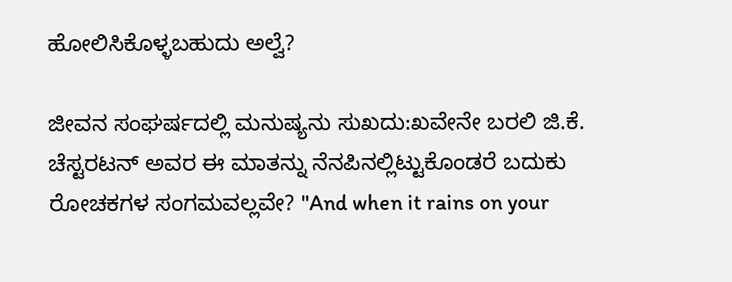ಹೋಲಿಸಿಕೊಳ್ಳಬಹುದು ಅಲ್ವೆ?

ಜೀವನ ಸಂಘರ್ಷದಲ್ಲಿ ಮನುಷ್ಯನು ಸುಖದು:ಖವೇನೇ ಬರಲಿ ಜಿ.ಕೆ. ಚೆಸ್ಟರಟನ್‌ ಅವರ ಈ ಮಾತನ್ನು ನೆನಪಿನಲ್ಲಿಟ್ಟುಕೊಂಡರೆ ಬದುಕು ರೋಚಕಗಳ ಸಂಗಮವಲ್ಲವೇ? "And when it rains on your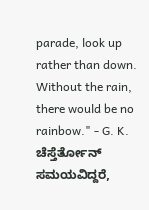parade, look up rather than down. Without the rain, there would be no rainbow." - G. K. ಚೆಸ್ತೆರ್ತೋನ್
ಸಮಯವಿದ್ದರೆ,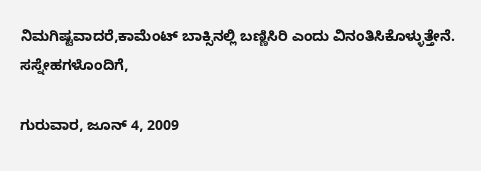ನಿಮಗಿಷ್ಟವಾದರೆ,ಕಾಮೆಂಟ್ ಬಾಕ್ಸಿನಲ್ಲಿ ಬಣ್ಣಿಸಿರಿ ಎಂದು ವಿನಂತಿಸಿಕೊಳ್ಳುತ್ತೇನೆ.
ಸಸ್ನೇಹಗಳೊಂದಿಗೆ,

ಗುರುವಾರ, ಜೂನ್ 4, 2009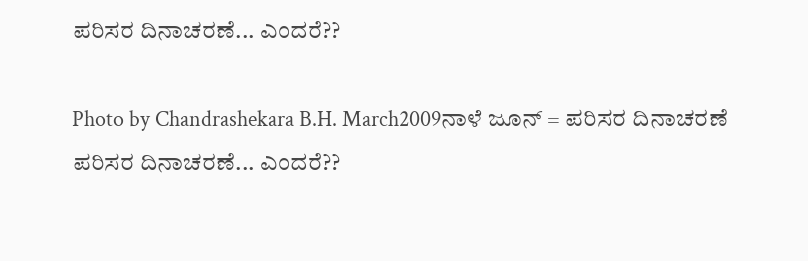ಪರಿಸರ ದಿನಾಚರಣೆ... ಎಂದರೆ??

Photo by Chandrashekara B.H. March2009ನಾಳೆ ಜೂನ್‍ = ಪರಿಸರ ದಿನಾಚರಣೆ
ಪರಿಸರ ದಿನಾಚರಣೆ... ಎಂದರೆ??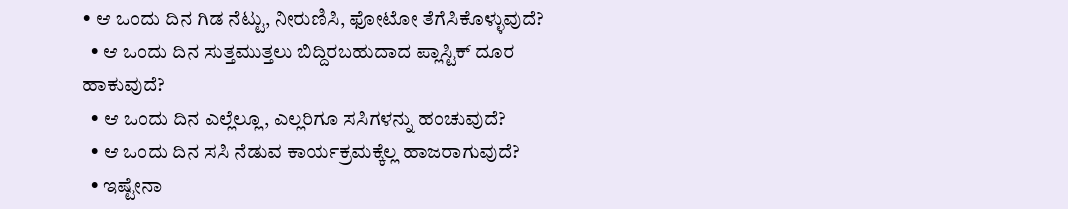• ಆ ಒಂದು ದಿನ ಗಿಡ ನೆಟ್ಟು, ನೀರುಣಿಸಿ, ಫೋಟೋ ತೆಗೆಸಿಕೊಳ್ಳುವುದೆ?
  • ಆ ಒಂದು ದಿನ ಸುತ್ತಮುತ್ತಲು ಬಿದ್ದಿರಬಹುದಾದ ಪ್ಲಾಸ್ಟಿಕ್‍ ದೂರ ಹಾಕುವುದೆ?
  • ಆ ಒಂದು ದಿನ ಎಲ್ಲೆಲ್ಲೂ, ಎಲ್ಲರಿಗೂ ಸಸಿಗಳನ್ನು ಹಂಚುವುದೆ?
  • ಆ ಒಂದು ದಿನ ಸಸಿ ನೆಡುವ ಕಾರ್ಯಕ್ರಮಕ್ಕೆಲ್ಲ ಹಾಜರಾಗುವುದೆ?
  • ಇಷ್ಟೇನಾ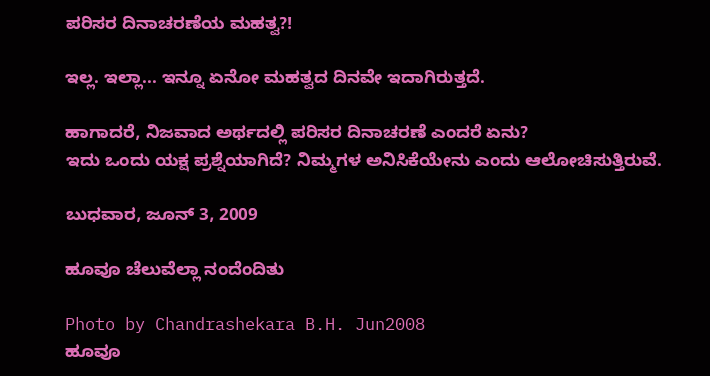ಪರಿಸರ ದಿನಾಚರಣೆಯ ಮಹತ್ವ?!

ಇಲ್ಲ. ಇಲ್ಲಾ... ಇನ್ನೂ ಏನೋ ಮಹತ್ವದ ದಿನವೇ ಇದಾಗಿರುತ್ತದೆ.

ಹಾಗಾದರೆ, ನಿಜವಾದ ಅರ್ಥದಲ್ಲಿ ಪರಿಸರ ದಿನಾಚರಣೆ ಎಂದರೆ ಏನು?
ಇದು ಒಂದು ಯಕ್ಷ ಪ್ರಶ್ನೆಯಾಗಿದೆ? ನಿಮ್ಮಗಳ ಅನಿಸಿಕೆಯೇನು ಎಂದು ಆಲೋಚಿಸುತ್ತಿರುವೆ.

ಬುಧವಾರ, ಜೂನ್ 3, 2009

ಹೂವೂ ಚೆಲುವೆಲ್ಲಾ ನಂದೆಂದಿತು

Photo by Chandrashekara B.H. Jun2008
ಹೂವೂ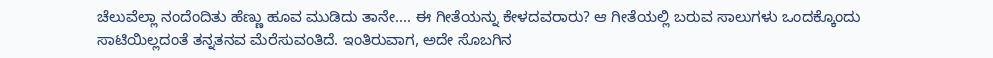ಚೆಲುವೆಲ್ಲಾ ನಂದೆಂದಿತು ಹೆಣ್ಣು ಹೂವ ಮುಡಿದು ತಾನೇ.... ಈ ಗೀತೆಯನ್ನು ಕೇಳದವರಾರು? ಆ ಗೀತೆಯಲ್ಲಿ ಬರುವ ಸಾಲುಗಳು ಒಂದಕ್ಕೊಂದು ಸಾಟಿಯಿಲ್ಲದಂತೆ ತನ್ನತನವ ಮೆರೆಸುವಂತಿದೆ. ಇಂತಿರುವಾಗ, ಅದೇ ಸೊಬಗಿನ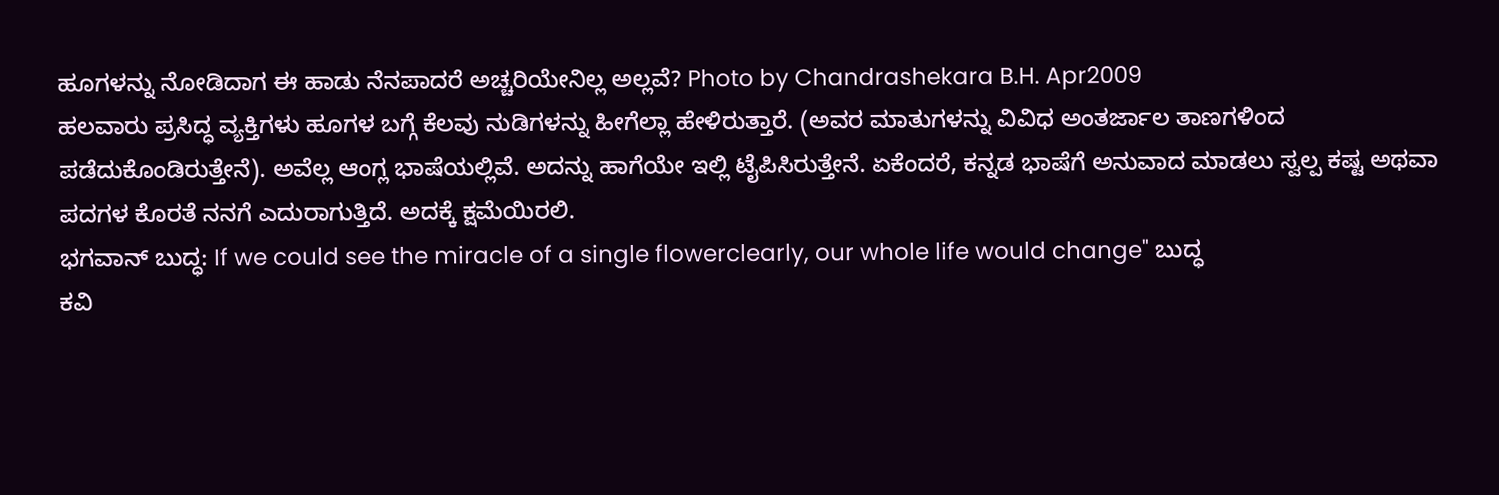ಹೂಗಳನ್ನು ನೋಡಿದಾಗ ಈ ಹಾಡು ನೆನಪಾದರೆ ಅಚ್ಚರಿಯೇನಿಲ್ಲ ಅಲ್ಲವೆ? Photo by Chandrashekara B.H. Apr2009
ಹಲವಾರು ಪ್ರಸಿದ್ಧ ವ್ಯಕ್ತಿಗಳು ಹೂಗಳ ಬಗ್ಗೆ ಕೆಲವು ನುಡಿಗಳನ್ನು ಹೀಗೆಲ್ಲಾ ಹೇಳಿರುತ್ತಾರೆ. (ಅವರ ಮಾತುಗಳನ್ನು ವಿವಿಧ ಅಂತರ್ಜಾಲ ತಾಣಗಳಿಂದ ಪಡೆದುಕೊಂಡಿರುತ್ತೇನೆ). ಅವೆಲ್ಲ ಆಂಗ್ಲ ಭಾಷೆಯಲ್ಲಿವೆ. ಅದನ್ನು ಹಾಗೆಯೇ ಇಲ್ಲಿ ಟೈಪಿಸಿರುತ್ತೇನೆ. ಏಕೆಂದರೆ, ಕನ್ನಡ ಭಾಷೆಗೆ ಅನುವಾದ ಮಾಡಲು ಸ್ವಲ್ಪ ಕಷ್ಟ ಅಥವಾ ಪದಗಳ ಕೊರತೆ ನನಗೆ ಎದುರಾಗುತ್ತಿದೆ. ಅದಕ್ಕೆ ಕ್ಷಮೆಯಿರಲಿ.
ಭಗವಾನ್ ಬುದ್ಧ: If we could see the miracle of a single flowerclearly, our whole life would change" ಬುದ್ಧ
ಕವಿ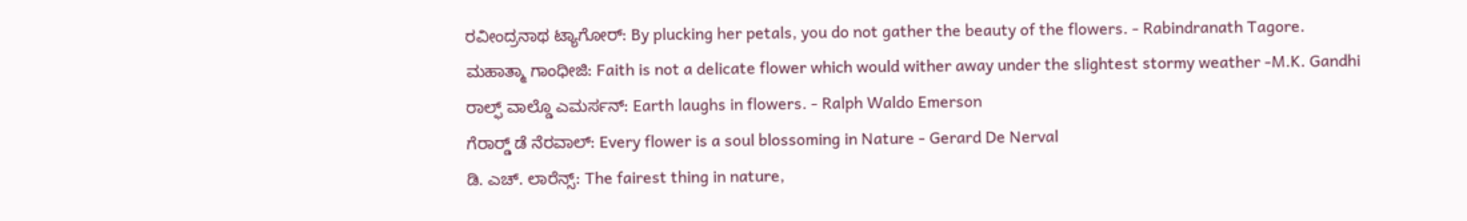ರವೀಂದ್ರನಾಥ ಟ್ಯಾಗೋರ್‍: By plucking her petals, you do not gather the beauty of the flowers. - Rabindranath Tagore.
ಮಹಾತ್ಮಾ ಗಾಂಧೀಜಿ: Faith is not a delicate flower which would wither away under the slightest stormy weather -M.K. Gandhi
ರಾಲ್ಫ್ ವಾಲ್ಡೊ ಎಮರ್ಸನ್‌: Earth laughs in flowers. - Ralph Waldo Emerson
ಗೆರಾರ್‍ಡ್ ಡೆ ನೆರವಾಲ್‌: Every flower is a soul blossoming in Nature - Gerard De Nerval
ಡಿ. ಎಚ್. ಲಾರೆನ್ಸ್: The fairest thing in nature,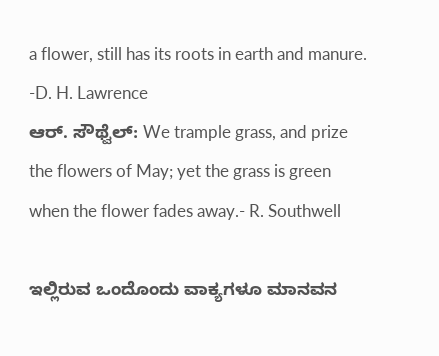a flower, still has its roots in earth and manure. -D. H. Lawrence
ಆರ್‍. ಸೌಥ್ವೆಲ್‌: We trample grass, and prize the flowers of May; yet the grass is green when the flower fades away.- R. Southwell

ಇಲ್ಲಿರುವ ಒಂದೊಂದು ವಾಕ್ಯಗಳೂ ಮಾನವನ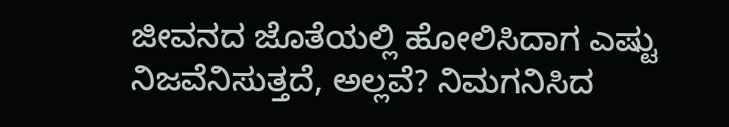ಜೀವನದ ಜೊತೆಯಲ್ಲಿ ಹೋಲಿಸಿದಾಗ ಎಷ್ಟು ನಿಜವೆನಿಸುತ್ತದೆ, ಅಲ್ಲವೆ? ನಿಮಗನಿಸಿದ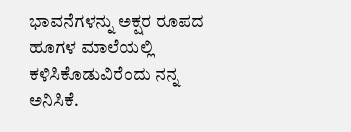ಭಾವನೆಗಳನ್ನು ಅಕ್ಷರ ರೂಪದ ಹೂಗಳ ಮಾಲೆಯಲ್ಲಿ ಕಳಿಸಿಕೊಡುವಿರೆಂದು ನನ್ನ ಅನಿಸಿಕೆ.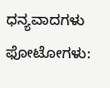ಧನ್ಯವಾದಗಳು
ಫೋಟೋಗಳು: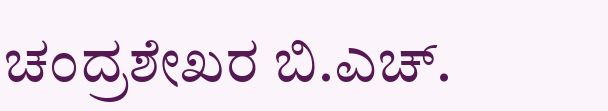ಚಂದ್ರಶೇಖರ ಬಿ.ಎಚ್.